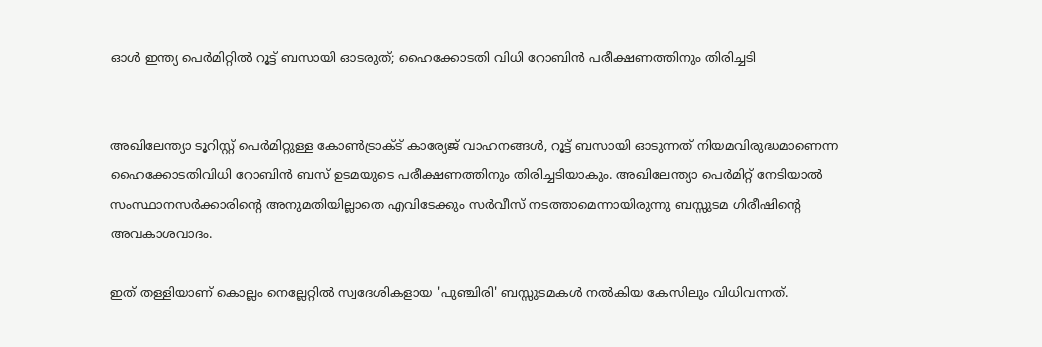ഓള്‍ ഇന്ത്യ പെര്‍മിറ്റില്‍ റൂട്ട് ബസായി ഓടരുത്; ഹൈക്കോടതി വിധി റോബിന്‍ പരീക്ഷണത്തിനും തിരിച്ചടി


അഖിലേന്ത്യാ ടൂറിസ്റ്റ് പെർമിറ്റുള്ള കോൺട്രാക്ട് കാര്യേജ് വാഹനങ്ങൾ, റൂട്ട് ബസായി ഓടുന്നത് നിയമവിരുദ്ധമാണെന്ന ഹൈക്കോടതിവിധി റോബിൻ ബസ് ഉടമയുടെ പരീക്ഷണത്തിനും തിരിച്ചടിയാകും. അഖിലേന്ത്യാ പെർമിറ്റ് നേടിയാൽ സംസ്ഥാനസർക്കാരിന്റെ അനുമതിയില്ലാതെ എവിടേക്കും സർവീസ് നടത്താമെന്നായിരുന്നു ബസ്സുടമ ഗിരീഷിന്റെ അവകാശവാദം.

ഇത് തള്ളിയാണ് കൊല്ലം നെല്ലേറ്റിൽ സ്വദേശികളായ 'പുഞ്ചിരി' ബസ്സുടമകൾ നൽകിയ കേസിലും വിധിവന്നത്.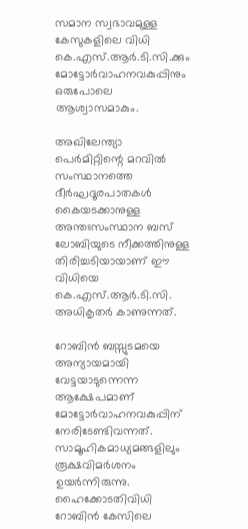സമാന സ്വഭാവമുള്ള കേസുകളിലെ വിധി കെ.എസ്.ആർ.ടി.സി.ക്കും മോട്ടോർവാഹനവകുപ്പിനും ഒരുപോലെ ആശ്വാസമാകും.

അഖിലേന്ത്യാ പെർമിറ്റിന്റെ മറവിൽ സംസ്ഥാനത്തെ ദീർഘദൂരപാതകൾ കൈയടക്കാനുള്ള അന്തഃസംസ്ഥാന ബസ് ലോബിയുടെ നീക്കത്തിനുള്ള തിരിച്ചടിയായാണ് ഈ വിധിയെ കെ.എസ്.ആർ.ടി.സി. അധികൃതർ കാണുന്നത്.

റോബിൻ ബസ്സുടമയെ അന്യായമായി വേട്ടയാടുന്നെന്ന ആക്ഷേപമാണ് മോട്ടോർവാഹനവകുപ്പിന് നേരിടേണ്ടിവന്നത്. സാമൂഹികമാധ്യമങ്ങളിലും രൂക്ഷവിമർശനം ഉയർന്നിരുന്നു. ഹൈക്കോടതിവിധി റോബിൻ കേസിലെ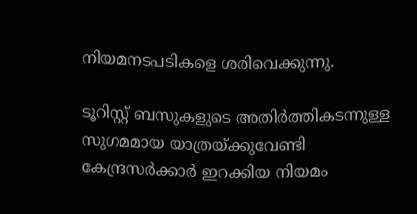നിയമനടപടികളെ ശരിവെക്കുന്നു.

ടൂറിസ്റ്റ് ബസുകളുടെ അതിർത്തികടന്നുള്ള സുഗമമായ യാത്രയ്ക്കുവേണ്ടി കേന്ദ്രസർക്കാർ ഇറക്കിയ നിയമം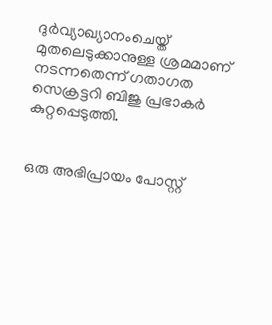ദുർവ്യാഖ്യാനംചെയ്ത് മുതലെടുക്കാനുള്ള ശ്രമമാണ് നടന്നതെന്ന് ഗതാഗത സെക്രട്ടറി ബിജു പ്രഭാകർ കുറ്റപ്പെടുത്തി.


ഒരു അഭിപ്രായം പോസ്റ്റ്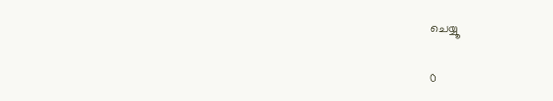ചെയ്യൂ

0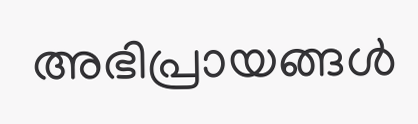അഭിപ്രായങ്ങള്‍